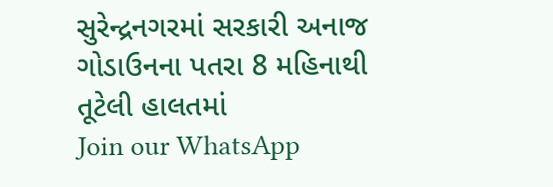સુરેન્દ્રનગરમાં સરકારી અનાજ ગોડાઉનના પતરા 8 મહિનાથી તૂટેલી હાલતમાં
Join our WhatsApp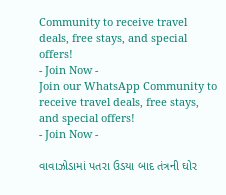Community to receive travel deals, free stays, and special offers!
- Join Now -
Join our WhatsApp Community to receive travel deals, free stays, and special offers!
- Join Now -

વાવાઝોડામાં પતરા ઉડયા બાદ તંત્રની ઘોર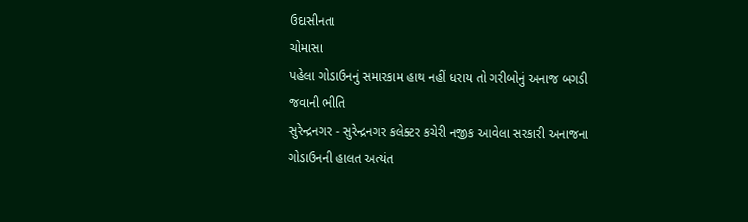ઉદાસીનતા
ચોમાસા
પહેલા ગોડાઉનનું સમારકામ હાથ નહીં ધરાય તો ગરીબોનું અનાજ બગડી જવાની ભીતિ
સુરેન્દ્રનગર - સુરેન્દ્રનગર કલેક્ટર કચેરી નજીક આવેલા સરકારી અનાજના ગોડાઉનની હાલત અત્યંત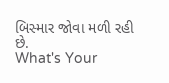બિસ્માર જોવા મળી રહી છે.
What's Your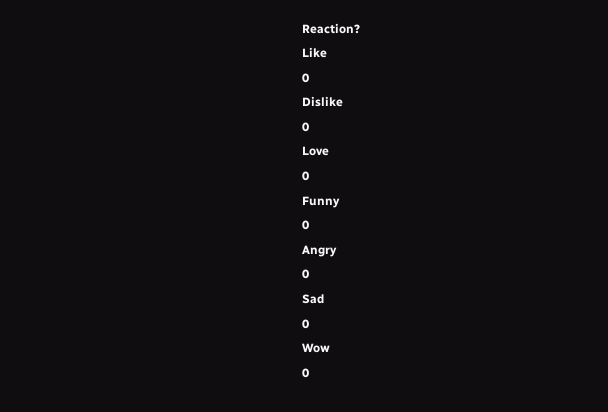Reaction?
Like
0
Dislike
0
Love
0
Funny
0
Angry
0
Sad
0
Wow
0